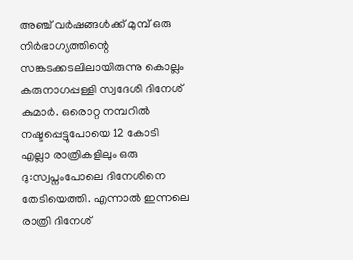അഞ്ച് വർഷങ്ങൾക്ക് മുമ്പ് ഒരു നിർഭാഗ്യത്തിന്റെ സങ്കടക്കടലിലായിരുന്നു കൊല്ലം കരുനാഗപ്പള്ളി സ്വദേശി ദിനേശ് കുമാർ. ഒരൊറ്റ നമ്പറിൽ നഷ്ടപ്പെട്ടുപോയെ 12 കോടി എല്ലാ രാത്രികളിലും ഒരു ദു:സ്വപ്നംപോലെ ദിനേശിനെ തേടിയെത്തി. എന്നാൽ ഇന്നലെ രാത്രി ദിനേശ്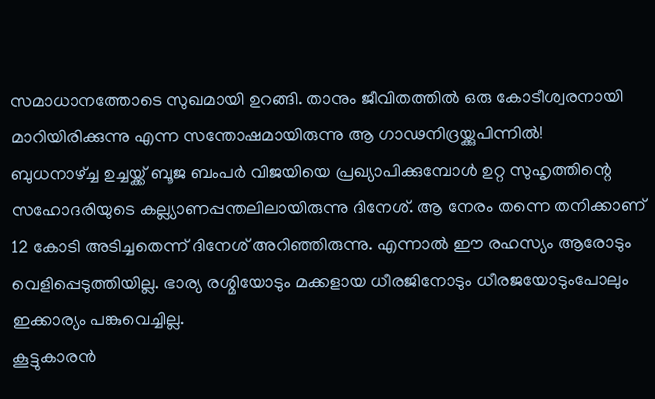സമാധാനത്തോടെ സുഖമായി ഉറങ്ങി. താനും ജീവിതത്തിൽ ഒരു കോടീശ്വരനായി മാറിയിരിക്കുന്നു എന്ന സന്തോഷമായിരുന്നു ആ ഗാഢനിദ്രയ്ക്കുപിന്നിൽ!
ബുധനാഴ്ച്ച ഉച്ചയ്ക്ക് ബൂജ ബംപർ വിജയിയെ പ്രഖ്യാപിക്കുമ്പോൾ ഉറ്റ സുഹൃത്തിന്റെ സഹോദരിയുടെ കല്ല്യാണപ്പന്തലിലായിരുന്നു ദിനേശ്. ആ നേരം തന്നെ തനിക്കാണ് 12 കോടി അടിച്ചതെന്ന് ദിനേശ് അറിഞ്ഞിരുന്നു. എന്നാൽ ഈ രഹസ്യം ആരോടും വെളിപ്പെടുത്തിയില്ല. ഭാര്യ രശ്മിയോടും മക്കളായ ധീരജിനോടും ധീരജയോടുംപോലും ഇക്കാര്യം പങ്കുവെച്ചില്ല.
കൂട്ടുകാരൻ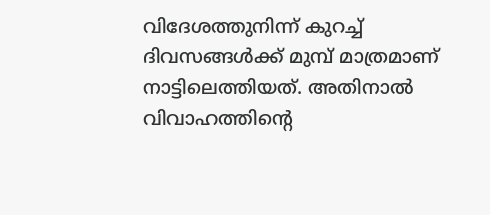വിദേശത്തുനിന്ന് കുറച്ച് ദിവസങ്ങൾക്ക് മുമ്പ് മാത്രമാണ് നാട്ടിലെത്തിയത്. അതിനാൽ വിവാഹത്തിന്റെ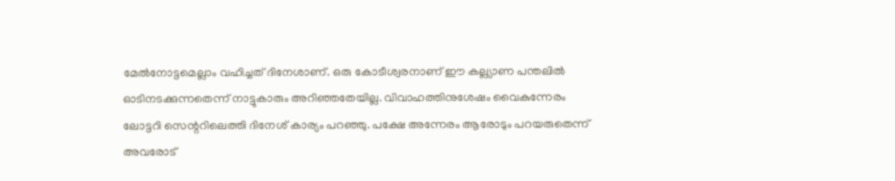മേൽനോട്ടമെല്ലാം വഹിച്ചത് ദിനേശാണ്. ഒരു കോടീശ്വരനാണ് ഈ കല്ല്യാണ പന്തലിൽ ഓടിനടക്കുന്നതെന്ന് നാട്ടുകാരും അറിഞ്ഞതേയില്ല. വിവാഹത്തിനുശേഷം വൈകുന്നേരം ലോട്ടറി സെന്ററിലെത്തി ദിനേശ് കാര്യം പറഞ്ഞു. പക്ഷേ അന്നേരം ആരോടും പറയരുതെന്ന് അവരോട്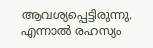ആവശ്യപ്പെട്ടിരുന്നു.
എന്നാൽ രഹസ്യം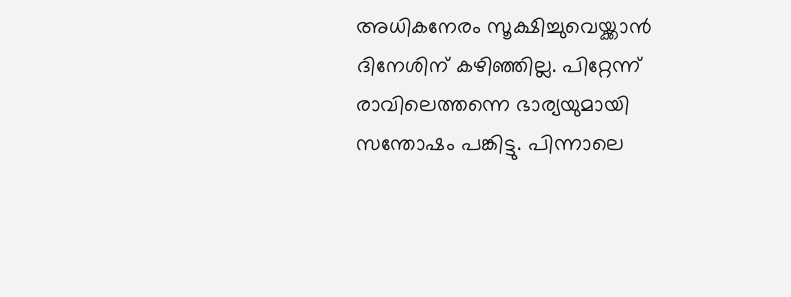അധികനേരം സൂക്ഷിച്ചുവെയ്ക്കാൻ ദിനേശിന് കഴിഞ്ഞില്ല. പിറ്റേന്ന് രാവിലെത്തന്നെ ഭാര്യയുമായി സന്തോഷം പങ്കിട്ടു. പിന്നാലെ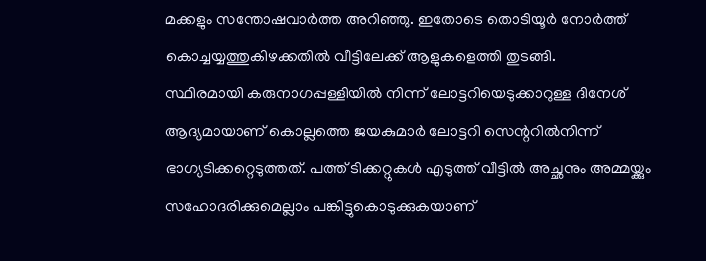മക്കളും സന്തോഷവാർത്ത അറിഞ്ഞു. ഇതോടെ തൊടിയൂർ നോർത്ത് കൊച്ചയ്യത്തുകിഴക്കതിൽ വീട്ടിലേക്ക് ആളുകളെത്തി തുടങ്ങി.
സ്ഥിരമായി കരുനാഗപ്പള്ളിയിൽ നിന്ന് ലോട്ടറിയെടുക്കാറുള്ള ദിനേശ് ആദ്യമായാണ് കൊല്ലത്തെ ജയകുമാർ ലോട്ടറി സെന്ററിൽനിന്ന് ഭാഗ്യടിക്കറ്റെടുത്തത്. പത്ത് ടിക്കറ്റുകൾ എടുത്ത് വീട്ടിൽ അച്ഛനും അമ്മയ്ക്കും സഹോദരിക്കുമെല്ലാം പങ്കിട്ടുകൊടുക്കുകയാണ്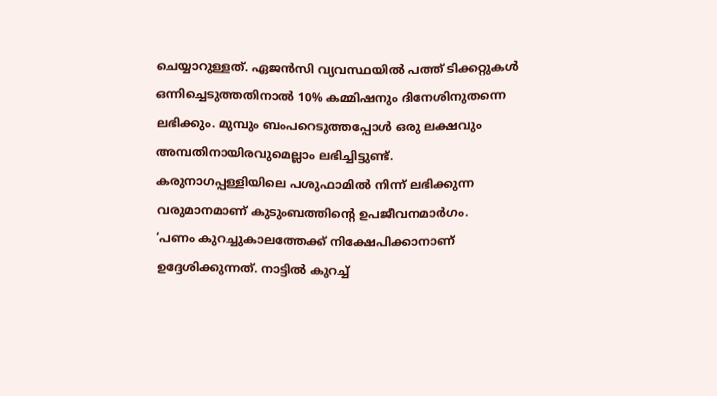ചെയ്യാറുള്ളത്. ഏജൻസി വ്യവസ്ഥയിൽ പത്ത് ടിക്കറ്റുകൾ ഒന്നിച്ചെടുത്തതിനാൽ 10% കമ്മിഷനും ദിനേശിനുതന്നെ ലഭിക്കും. മുമ്പും ബംപറെടുത്തപ്പോൾ ഒരു ലക്ഷവും അമ്പതിനായിരവുമെല്ലാം ലഭിച്ചിട്ടുണ്ട്. കരുനാഗപ്പള്ളിയിലെ പശുഫാമിൽ നിന്ന് ലഭിക്കുന്ന വരുമാനമാണ് കുടുംബത്തിന്റെ ഉപജീവനമാർഗം.
‘പണം കുറച്ചുകാലത്തേക്ക് നിക്ഷേപിക്കാനാണ് ഉദ്ദേശിക്കുന്നത്. നാട്ടിൽ കുറച്ച്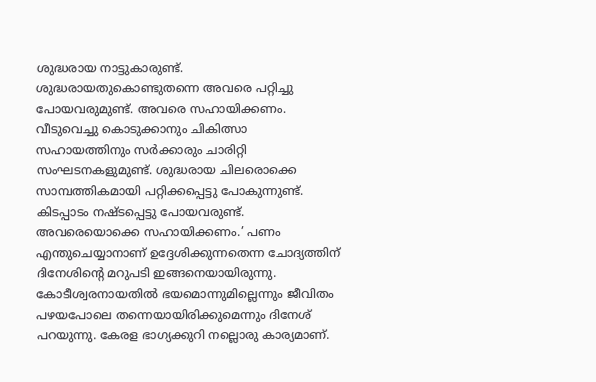ശുദ്ധരായ നാട്ടുകാരുണ്ട്. ശുദ്ധരായതുകൊണ്ടുതന്നെ അവരെ പറ്റിച്ചു പോയവരുമുണ്ട്. അവരെ സഹായിക്കണം. വീടുവെച്ചു കൊടുക്കാനും ചികിത്സാ സഹായത്തിനും സർക്കാരും ചാരിറ്റി സംഘടനകളുമുണ്ട്. ശുദ്ധരായ ചിലരൊക്കെ സാമ്പത്തികമായി പറ്റിക്കപ്പെട്ടു പോകുന്നുണ്ട്. കിടപ്പാടം നഷ്ടപ്പെട്ടു പോയവരുണ്ട്. അവരെയൊക്കെ സഹായിക്കണം.’ പണം എന്തുചെയ്യാനാണ് ഉദ്ദേശിക്കുന്നതെന്ന ചോദ്യത്തിന് ദിനേശിന്റെ മറുപടി ഇങ്ങനെയായിരുന്നു.
കോടീശ്വരനായതിൽ ഭയമൊന്നുമില്ലെന്നും ജീവിതം പഴയപോലെ തന്നെയായിരിക്കുമെന്നും ദിനേശ് പറയുന്നു. കേരള ഭാഗ്യക്കുറി നല്ലൊരു കാര്യമാണ്.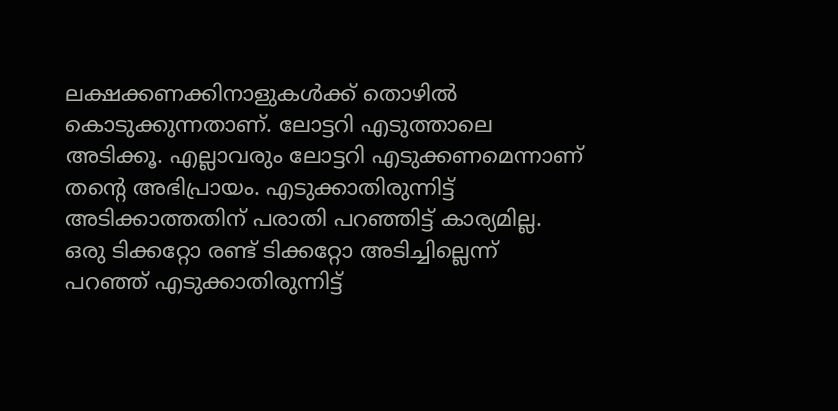ലക്ഷക്കണക്കിനാളുകൾക്ക് തൊഴിൽ കൊടുക്കുന്നതാണ്. ലോട്ടറി എടുത്താലെ അടിക്കൂ. എല്ലാവരും ലോട്ടറി എടുക്കണമെന്നാണ് തന്റെ അഭിപ്രായം. എടുക്കാതിരുന്നിട്ട് അടിക്കാത്തതിന് പരാതി പറഞ്ഞിട്ട് കാര്യമില്ല. ഒരു ടിക്കറ്റോ രണ്ട് ടിക്കറ്റോ അടിച്ചില്ലെന്ന് പറഞ്ഞ് എടുക്കാതിരുന്നിട്ട്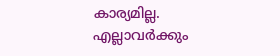കാര്യമില്ല. എല്ലാവർക്കും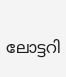ലോട്ടറി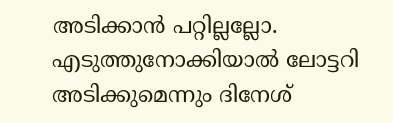അടിക്കാൻ പറ്റില്ലല്ലോ. എടുത്തുനോക്കിയാൽ ലോട്ടറി അടിക്കുമെന്നും ദിനേശ്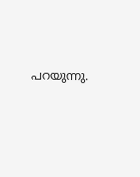പറയുന്നു.